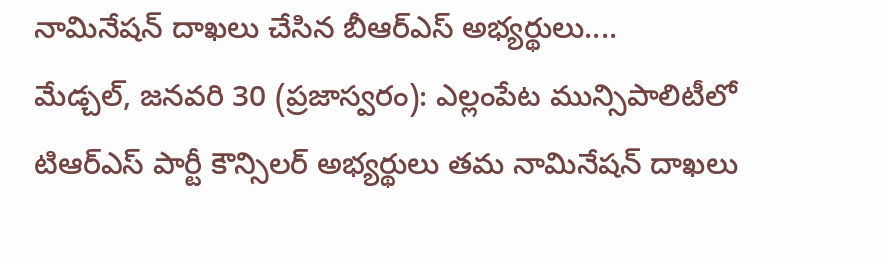నామినేషన్ దాఖలు చేసిన బీఆర్ఎస్ అభ్యర్థులు....
మేడ్చల్, జనవరి 30 (ప్రజాస్వరం): ఎల్లంపేట మున్సిపాలిటీలో టిఆర్ఎస్ పార్టీ కౌన్సిలర్ అభ్యర్థులు తమ నామినేషన్ దాఖలు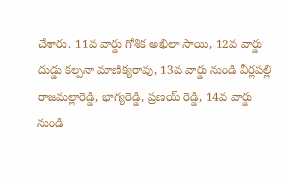చేశారు. 11వ వార్డు గోశిక అఖిలా సాయి, 12వ వార్డు దుడ్డు కల్పనా మాణిక్యరావు, 13వ వార్డు నుండి వీర్లపల్లి రాజమల్లారెడ్డి, భాగ్యరెడ్డి, ప్రణయ్ రెడ్డి, 14వ వార్డు నుండి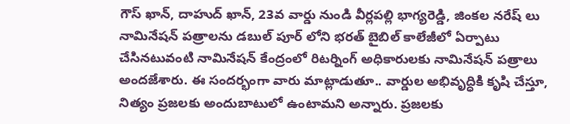గౌస్ ఖాన్, దాహుద్ ఖాన్, 23వ వార్డు నుండి వీర్లపల్లి భాగ్యరెడ్డి, జింకల నరేష్ లు నామినేషన్ పత్రాలను డబుల్ పూర్ లోని భరత్ బైబిల్ కాలేజీలో ఏర్పాటు చేసినటువంటి నామినేషన్ కేంద్రంలో రిటర్నింగ్ అధికారులకు నామినేషన్ పత్రాలు అందజేశారు. ఈ సందర్భంగా వారు మాట్లాడుతూ.. వార్డుల అభివృద్ధికి కృషి చేస్తూ, నిత్యం ప్రజలకు అందుబాటులో ఉంటామని అన్నారు. ప్రజలకు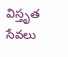విస్తృత సేవలు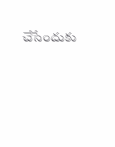చేసేందుకు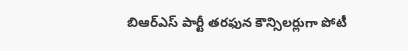బిఆర్ఎస్ పార్టీ తరఫున కౌన్సిలర్లుగా పోటీ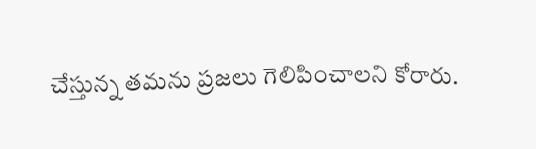చేస్తున్న తమను ప్రజలు గెలిపించాలని కోరారు.